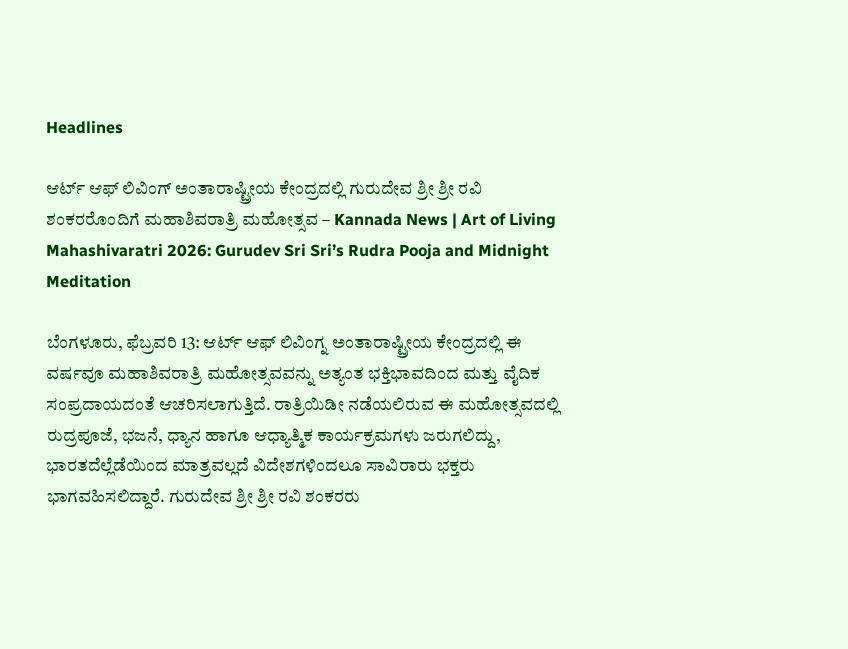Headlines

ಆರ್ಟ್ ಆಫ್ ಲಿವಿಂಗ್ ಅಂತಾರಾಷ್ಟ್ರೀಯ ಕೇಂದ್ರದಲ್ಲಿ ಗುರುದೇವ ಶ್ರೀ ಶ್ರೀ ರವಿ ಶಂಕರರೊಂದಿಗೆ ಮಹಾಶಿವರಾತ್ರಿ ಮಹೋತ್ಸವ – Kannada News | Art of Living Mahashivaratri 2026: Gurudev Sri Sri’s Rudra Pooja and Midnight Meditation

ಬೆಂಗಳೂರು, ಫೆಬ್ರವರಿ 13: ಆರ್ಟ್ ಆಫ್ ಲಿವಿಂಗ್ನ ಅಂತಾರಾಷ್ಟ್ರೀಯ ಕೇಂದ್ರದಲ್ಲಿ ಈ ವರ್ಷವೂ ಮಹಾಶಿವರಾತ್ರಿ ಮಹೋತ್ಸವವನ್ನು ಅತ್ಯಂತ ಭಕ್ತಿಭಾವದಿಂದ ಮತ್ತು ವೈದಿಕ ಸಂಪ್ರದಾಯದಂತೆ ಆಚರಿಸಲಾಗುತ್ತಿದೆ. ರಾತ್ರಿಯಿಡೀ ನಡೆಯಲಿರುವ ಈ ಮಹೋತ್ಸವದಲ್ಲಿ ರುದ್ರಪೂಜೆ, ಭಜನೆ, ಧ್ಯಾನ ಹಾಗೂ ಆಧ್ಯಾತ್ಮಿಕ ಕಾರ್ಯಕ್ರಮಗಳು ಜರುಗಲಿದ್ದು, ಭಾರತದೆಲ್ಲೆಡೆಯಿಂದ ಮಾತ್ರವಲ್ಲದೆ ವಿದೇಶಗಳಿಂದಲೂ ಸಾವಿರಾರು ಭಕ್ತರು ಭಾಗವಹಿಸಲಿದ್ದಾರೆ. ಗುರುದೇವ ಶ್ರೀ ಶ್ರೀ ರವಿ ಶಂಕರರು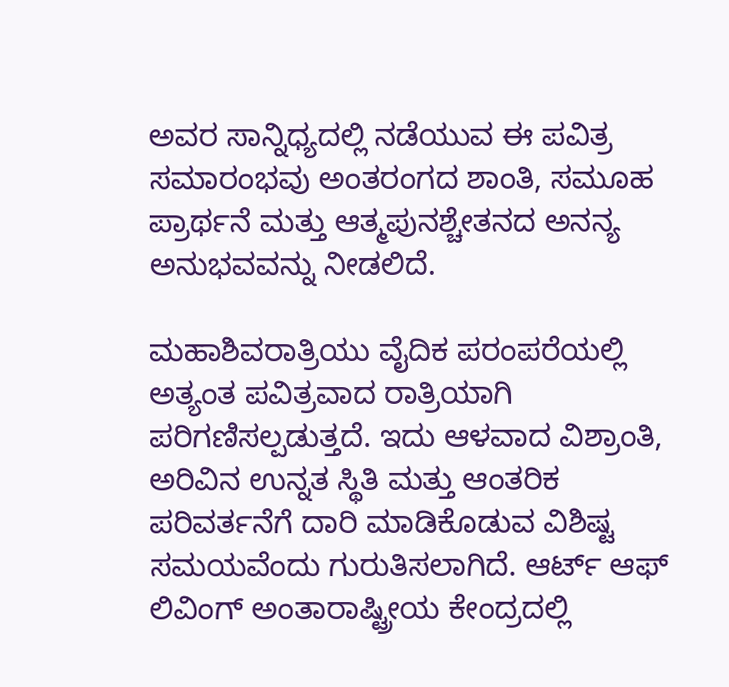ಅವರ ಸಾನ್ನಿಧ್ಯದಲ್ಲಿ ನಡೆಯುವ ಈ ಪವಿತ್ರ ಸಮಾರಂಭವು ಅಂತರಂಗದ ಶಾಂತಿ, ಸಮೂಹ ಪ್ರಾರ್ಥನೆ ಮತ್ತು ಆತ್ಮಪುನಶ್ಚೇತನದ ಅನನ್ಯ ಅನುಭವವನ್ನು ನೀಡಲಿದೆ.

ಮಹಾಶಿವರಾತ್ರಿಯು ವೈದಿಕ ಪರಂಪರೆಯಲ್ಲಿ ಅತ್ಯಂತ ಪವಿತ್ರವಾದ ರಾತ್ರಿಯಾಗಿ ಪರಿಗಣಿಸಲ್ಪಡುತ್ತದೆ. ಇದು ಆಳವಾದ ವಿಶ್ರಾಂತಿ, ಅರಿವಿನ ಉನ್ನತ ಸ್ಥಿತಿ ಮತ್ತು ಆಂತರಿಕ ಪರಿವರ್ತನೆಗೆ ದಾರಿ ಮಾಡಿಕೊಡುವ ವಿಶಿಷ್ಟ ಸಮಯವೆಂದು ಗುರುತಿಸಲಾಗಿದೆ. ಆರ್ಟ್ ಆಫ್ ಲಿವಿಂಗ್ ಅಂತಾರಾಷ್ಟ್ರೀಯ ಕೇಂದ್ರದಲ್ಲಿ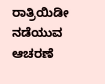ರಾತ್ರಿಯಿಡೀ ನಡೆಯುವ ಆಚರಣೆ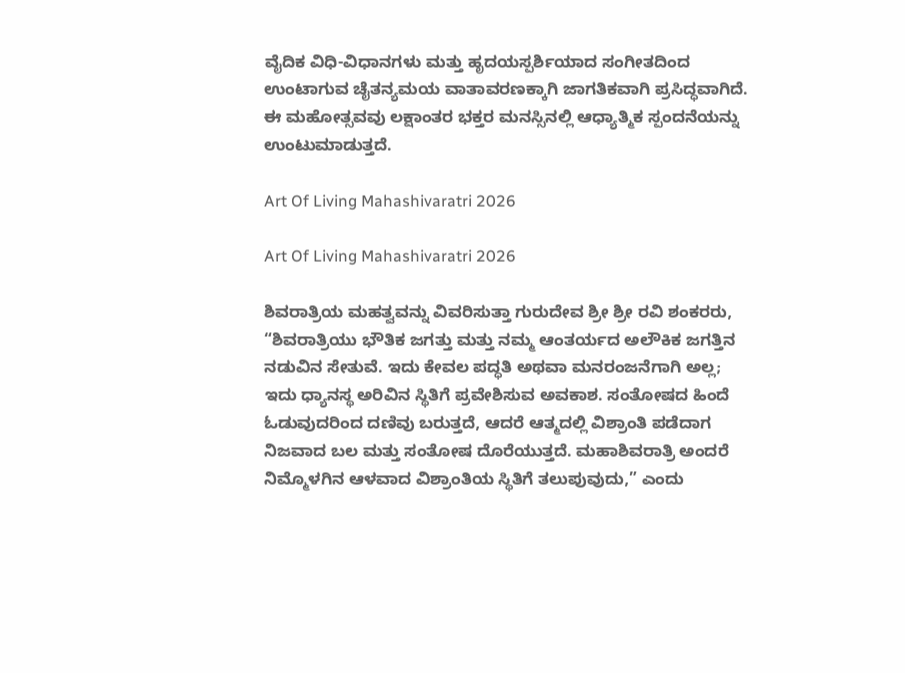ವೈದಿಕ ವಿಧಿ-ವಿಧಾನಗಳು ಮತ್ತು ಹೃದಯಸ್ಪರ್ಶಿಯಾದ ಸಂಗೀತದಿಂದ ಉಂಟಾಗುವ ಚೈತನ್ಯಮಯ ವಾತಾವರಣಕ್ಕಾಗಿ ಜಾಗತಿಕವಾಗಿ ಪ್ರಸಿದ್ಧವಾಗಿದೆ. ಈ ಮಹೋತ್ಸವವು ಲಕ್ಷಾಂತರ ಭಕ್ತರ ಮನಸ್ಸಿನಲ್ಲಿ ಆಧ್ಯಾತ್ಮಿಕ ಸ್ಪಂದನೆಯನ್ನು ಉಂಟುಮಾಡುತ್ತದೆ.

Art Of Living Mahashivaratri 2026

Art Of Living Mahashivaratri 2026

ಶಿವರಾತ್ರಿಯ ಮಹತ್ವವನ್ನು ವಿವರಿಸುತ್ತಾ ಗುರುದೇವ ಶ್ರೀ ಶ್ರೀ ರವಿ ಶಂಕರರು, “ಶಿವರಾತ್ರಿಯು ಭೌತಿಕ ಜಗತ್ತು ಮತ್ತು ನಮ್ಮ ಆಂತರ್ಯದ ಅಲೌಕಿಕ ಜಗತ್ತಿನ ನಡುವಿನ ಸೇತುವೆ. ಇದು ಕೇವಲ ಪದ್ಧತಿ ಅಥವಾ ಮನರಂಜನೆಗಾಗಿ ಅಲ್ಲ; ಇದು ಧ್ಯಾನಸ್ಥ ಅರಿವಿನ ಸ್ಥಿತಿಗೆ ಪ್ರವೇಶಿಸುವ ಅವಕಾಶ. ಸಂತೋಷದ ಹಿಂದೆ ಓಡುವುದರಿಂದ ದಣಿವು ಬರುತ್ತದೆ, ಆದರೆ ಆತ್ಮದಲ್ಲಿ ವಿಶ್ರಾಂತಿ ಪಡೆದಾಗ ನಿಜವಾದ ಬಲ ಮತ್ತು ಸಂತೋಷ ದೊರೆಯುತ್ತದೆ. ಮಹಾಶಿವರಾತ್ರಿ ಅಂದರೆ ನಿಮ್ಮೊಳಗಿನ ಆಳವಾದ ವಿಶ್ರಾಂತಿಯ ಸ್ಥಿತಿಗೆ ತಲುಪುವುದು,” ಎಂದು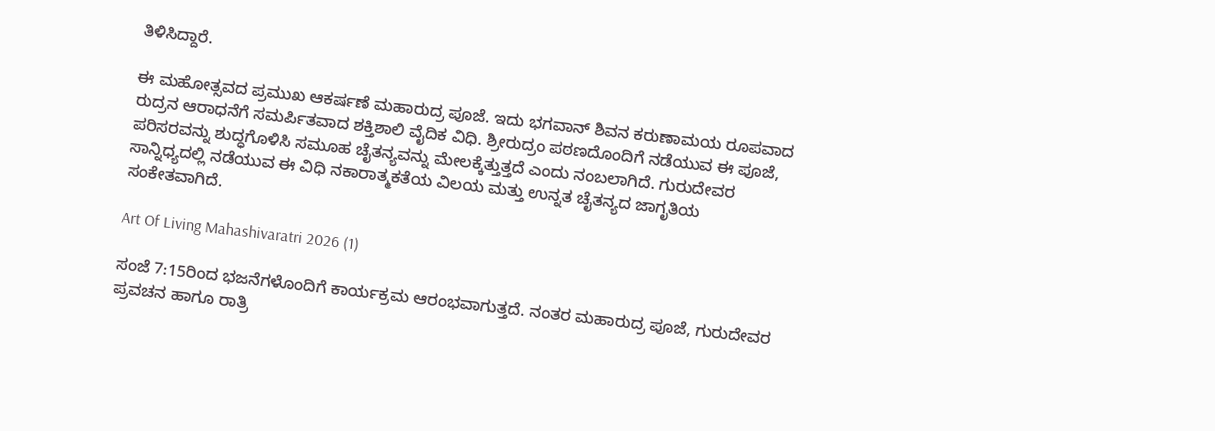ತಿಳಿಸಿದ್ದಾರೆ.

ಈ ಮಹೋತ್ಸವದ ಪ್ರಮುಖ ಆಕರ್ಷಣೆ ಮಹಾರುದ್ರ ಪೂಜೆ. ಇದು ಭಗವಾನ್ ಶಿವನ ಕರುಣಾಮಯ ರೂಪವಾದ ರುದ್ರನ ಆರಾಧನೆಗೆ ಸಮರ್ಪಿತವಾದ ಶಕ್ತಿಶಾಲಿ ವೈದಿಕ ವಿಧಿ. ಶ್ರೀರುದ್ರಂ ಪಠಣದೊಂದಿಗೆ ನಡೆಯುವ ಈ ಪೂಜೆ, ಪರಿಸರವನ್ನು ಶುದ್ಧಗೊಳಿಸಿ ಸಮೂಹ ಚೈತನ್ಯವನ್ನು ಮೇಲಕ್ಕೆತ್ತುತ್ತದೆ ಎಂದು ನಂಬಲಾಗಿದೆ. ಗುರುದೇವರ ಸಾನ್ನಿಧ್ಯದಲ್ಲಿ ನಡೆಯುವ ಈ ವಿಧಿ ನಕಾರಾತ್ಮಕತೆಯ ವಿಲಯ ಮತ್ತು ಉನ್ನತ ಚೈತನ್ಯದ ಜಾಗೃತಿಯ ಸಂಕೇತವಾಗಿದೆ.

Art Of Living Mahashivaratri 2026 (1)

ಸಂಜೆ 7:15ರಿಂದ ಭಜನೆಗಳೊಂದಿಗೆ ಕಾರ್ಯಕ್ರಮ ಆರಂಭವಾಗುತ್ತದೆ. ನಂತರ ಮಹಾರುದ್ರ ಪೂಜೆ, ಗುರುದೇವರ ಪ್ರವಚನ ಹಾಗೂ ರಾತ್ರಿ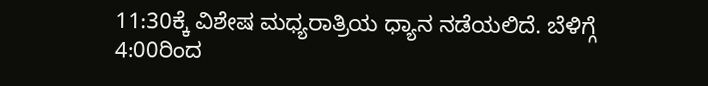11:30ಕ್ಕೆ ವಿಶೇಷ ಮಧ್ಯರಾತ್ರಿಯ ಧ್ಯಾನ ನಡೆಯಲಿದೆ. ಬೆಳಿಗ್ಗೆ 4:00ರಿಂದ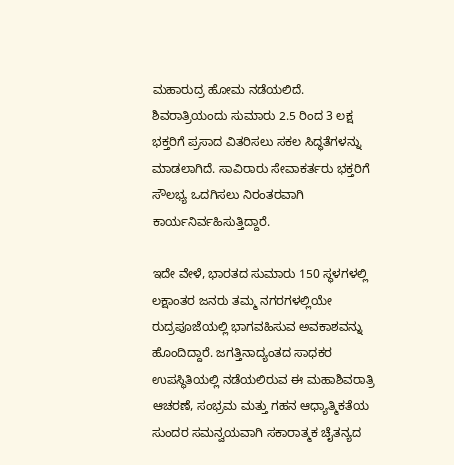ಮಹಾರುದ್ರ ಹೋಮ ನಡೆಯಲಿದೆ. ಶಿವರಾತ್ರಿಯಂದು ಸುಮಾರು 2.5 ರಿಂದ 3 ಲಕ್ಷ ಭಕ್ತರಿಗೆ ಪ್ರಸಾದ ವಿತರಿಸಲು ಸಕಲ ಸಿದ್ಧತೆಗಳನ್ನು ಮಾಡಲಾಗಿದೆ. ಸಾವಿರಾರು ಸೇವಾಕರ್ತರು ಭಕ್ತರಿಗೆ ಸೌಲಭ್ಯ ಒದಗಿಸಲು ನಿರಂತರವಾಗಿ ಕಾರ್ಯನಿರ್ವಹಿಸುತ್ತಿದ್ದಾರೆ.

ಇದೇ ವೇಳೆ, ಭಾರತದ ಸುಮಾರು 150 ಸ್ಥಳಗಳಲ್ಲಿ ಲಕ್ಷಾಂತರ ಜನರು ತಮ್ಮ ನಗರಗಳಲ್ಲಿಯೇ ರುದ್ರಪೂಜೆಯಲ್ಲಿ ಭಾಗವಹಿಸುವ ಅವಕಾಶವನ್ನು ಹೊಂದಿದ್ದಾರೆ. ಜಗತ್ತಿನಾದ್ಯಂತದ ಸಾಧಕರ ಉಪಸ್ಥಿತಿಯಲ್ಲಿ ನಡೆಯಲಿರುವ ಈ ಮಹಾಶಿವರಾತ್ರಿ ಆಚರಣೆ, ಸಂಭ್ರಮ ಮತ್ತು ಗಹನ ಆಧ್ಯಾತ್ಮಿಕತೆಯ ಸುಂದರ ಸಮನ್ವಯವಾಗಿ ಸಕಾರಾತ್ಮಕ ಚೈತನ್ಯದ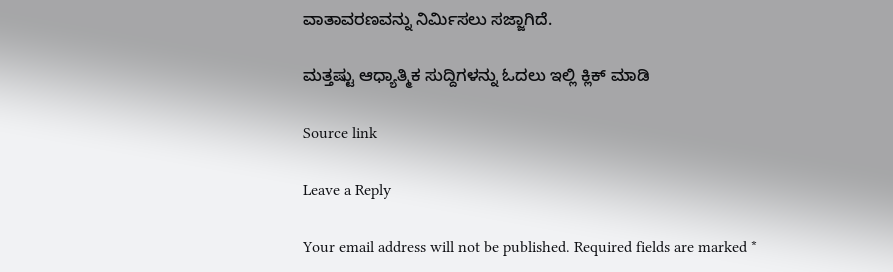ವಾತಾವರಣವನ್ನು ನಿರ್ಮಿಸಲು ಸಜ್ಜಾಗಿದೆ.

ಮತ್ತಷ್ಟು ಆಧ್ಯಾತ್ಮಿಕ ಸುದ್ದಿಗಳನ್ನು ಓದಲು ಇಲ್ಲಿ ಕ್ಲಿಕ್ ಮಾಡಿ

Source link

Leave a Reply

Your email address will not be published. Required fields are marked *